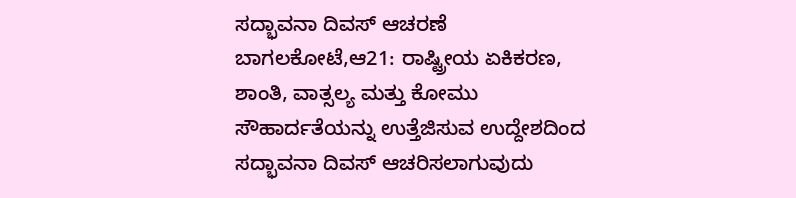ಸದ್ಭಾವನಾ ದಿವಸ್ ಆಚರಣೆ
ಬಾಗಲಕೋಟೆ,ಆ21: ರಾಷ್ಟ್ರೀಯ ಏಕಿಕರಣ, ಶಾಂತಿ, ವಾತ್ಸಲ್ಯ ಮತ್ತು ಕೋಮು ಸೌಹಾರ್ದತೆಯನ್ನು ಉತ್ತೆಜಿಸುವ ಉದ್ದೇಶದಿಂದ ಸದ್ಭಾವನಾ ದಿವಸ್ ಆಚರಿಸಲಾಗುವುದು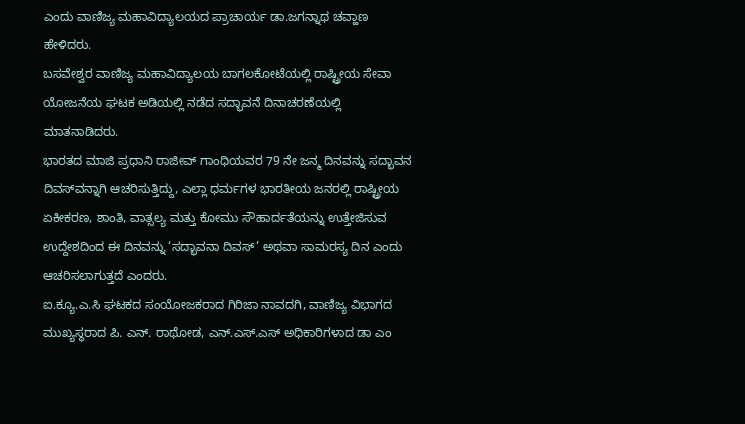ಎಂದು ವಾಣಿಜ್ಯ ಮಹಾವಿದ್ಯಾಲಯದ ಪ್ರಾಚಾರ್ಯ ಡಾ.ಜಗನ್ನಾಥ ಚವ್ಹಾಣ ಹೇಳಿದರು.
ಬಸವೇಶ್ವರ ವಾಣಿಜ್ಯ ಮಹಾವಿದ್ಯಾಲಯ ಬಾಗಲಕೋಟೆಯಲ್ಲಿ ರಾಷ್ಟ್ರೀಯ ಸೇವಾ ಯೋಜನೆಯ ಘಟಕ ಅಡಿಯಲ್ಲಿ ನಡೆದ ಸದ್ಭಾವನೆ ದಿನಾಚರಣೆಯಲ್ಲಿ ಮಾತನಾಡಿದರು.
ಭಾರತದ ಮಾಜಿ ಪ್ರಧಾನಿ ರಾಜೀವ್ ಗಾಂಧಿಯವರ 79 ನೇ ಜನ್ಮ ದಿನವನ್ನು ಸದ್ಭಾವನ ದಿವಸ್‍ವನ್ನಾಗಿ ಆಚರಿಸುತ್ತಿದ್ದು, ಎಲ್ಲಾ ಧರ್ಮಗಳ ಭಾರತೀಯ ಜನರಲ್ಲಿ ರಾಷ್ಟ್ರೀಯ ಏಕೀಕರಣ, ಶಾಂತಿ, ವಾತ್ಸಲ್ಯ ಮತ್ತು ಕೋಮು ಸೌಹಾರ್ದತೆಯನ್ನು ಉತ್ತೇಜಿಸುವ ಉದ್ದೇಶದಿಂದ ಈ ದಿನವನ್ನು ‘ಸದ್ಭಾವನಾ ದಿವಸ್’ ಅಥವಾ ಸಾಮರಸ್ಯ ದಿನ ಎಂದು ಆಚರಿಸಲಾಗುತ್ತದೆ ಎಂದರು.
ಐ.ಕ್ಯೂ.ಎ.ಸಿ ಘಟಕದ ಸಂಯೋಜಕರಾದ ಗಿರಿಜಾ ನಾವದಗಿ, ವಾಣಿಜ್ಯ ವಿಭಾಗದ ಮುಖ್ಯಸ್ಥರಾದ ಪಿ. ಎನ್. ರಾಥೋಡ, ಎನ್.ಎಸ್.ಎಸ್ ಅಧಿಕಾರಿಗಳಾದ ಡಾ ಎಂ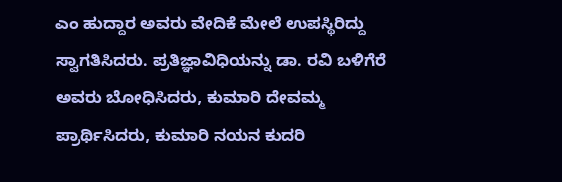ಎಂ ಹುದ್ದಾರ ಅವರು ವೇದಿಕೆ ಮೇಲೆ ಉಪಸ್ಥಿರಿದ್ದು ಸ್ವಾಗತಿಸಿದರು. ಪ್ರತಿಜ್ಞಾವಿಧಿಯನ್ನು ಡಾ. ರವಿ ಬಳಿಗೆರೆ ಅವರು ಬೋಧಿಸಿದರು, ಕುಮಾರಿ ದೇವಮ್ಮ ಪ್ರಾರ್ಥಿಸಿದರು, ಕುಮಾರಿ ನಯನ ಕುದರಿ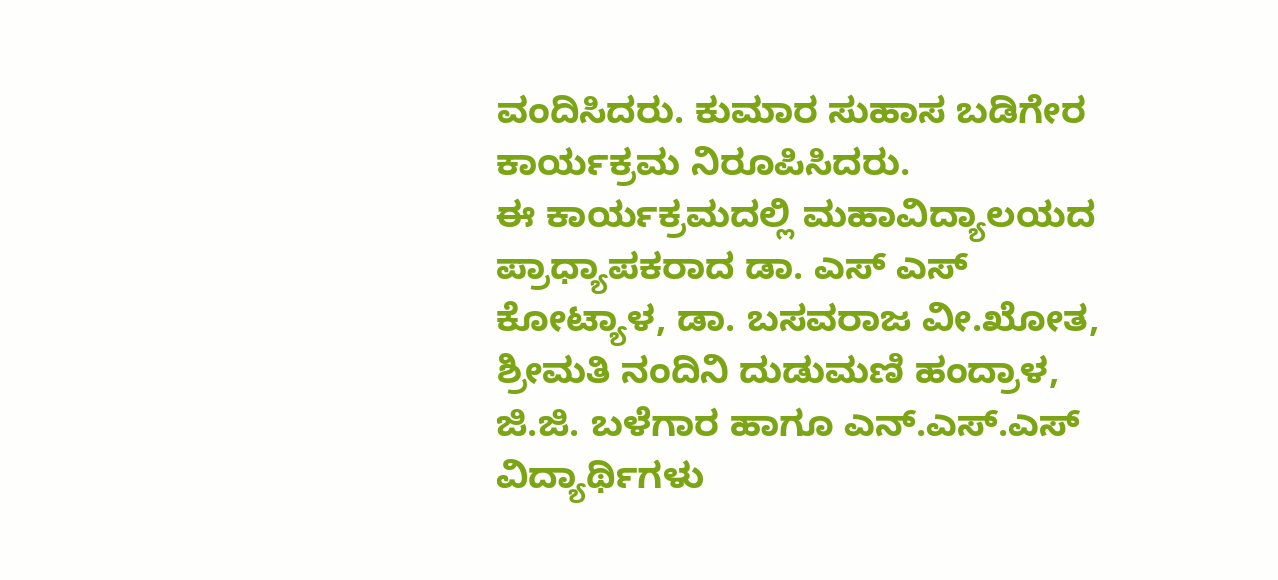ವಂದಿಸಿದರು. ಕುಮಾರ ಸುಹಾಸ ಬಡಿಗೇರ ಕಾರ್ಯಕ್ರಮ ನಿರೂಪಿಸಿದರು.
ಈ ಕಾರ್ಯಕ್ರಮದಲ್ಲಿ ಮಹಾವಿದ್ಯಾಲಯದ ಪ್ರಾಧ್ಯಾಪಕರಾದ ಡಾ. ಎಸ್ ಎಸ್ ಕೋಟ್ಯಾಳ, ಡಾ. ಬಸವರಾಜ ವೀ.ಖೋತ, ಶ್ರೀಮತಿ ನಂದಿನಿ ದುಡುಮಣಿ ಹಂದ್ರಾಳ, ಜಿ.ಜಿ. ಬಳೆಗಾರ ಹಾಗೂ ಎನ್.ಎಸ್.ಎಸ್ ವಿದ್ಯಾರ್ಥಿಗಳು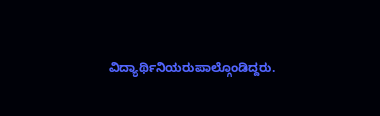ವಿದ್ಯಾರ್ಥಿನಿಯರುಪಾಲ್ಗೊಂಡಿದ್ದರು.